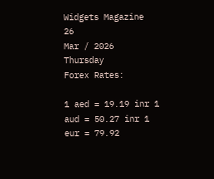Widgets Magazine
26
Mar / 2026
Thursday
Forex Rates:

1 aed = 19.19 inr 1 aud = 50.27 inr 1 eur = 79.92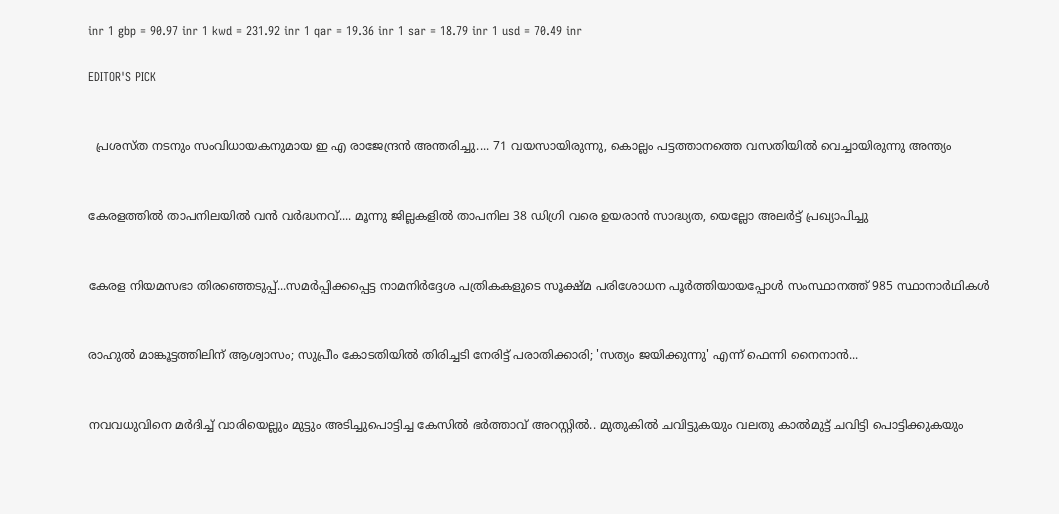inr 1 gbp = 90.97 inr 1 kwd = 231.92 inr 1 qar = 19.36 inr 1 sar = 18.79 inr 1 usd = 70.49 inr

EDITOR'S PICK


  പ്രശസ്ത നടനും സംവിധായകനുമായ ഇ എ രാജേന്ദ്രൻ അന്തരിച്ചു.... 71 വയസായിരുന്നു, കൊല്ലം പട്ടത്താനത്തെ വസതിയിൽ വെച്ചായിരുന്നു അന്ത്യം


കേരളത്തിൽ താപനിലയിൽ വൻ വർദ്ധനവ്.... മൂന്നു ജില്ലകളിൽ താപനില 38 ഡിഗ്രി വരെ ഉയരാൻ സാദ്ധ്യത, യെല്ലോ അലർട്ട് പ്രഖ്യാപിച്ചു


കേരള നിയമസഭാ തിരഞ്ഞെടുപ്പ്...സമർപ്പിക്കപ്പെട്ട നാമനിർദ്ദേശ പത്രികകളുടെ സൂക്ഷ്മ പരിശോധന പൂർത്തിയായപ്പോൾ സംസ്ഥാനത്ത് 985 സ്ഥാനാർഥികൾ


രാഹുൽ മാങ്കൂട്ടത്തിലിന് ആശ്വാസം; സുപ്രീം കോടതിയിൽ തിരിച്ചടി നേരിട്ട് പരാതിക്കാരി; 'സത്യം ജയിക്കുന്നു' എന്ന് ഫെന്നി നൈനാൻ...


നവവധുവിനെ മര്‍ദിച്ച് വാരിയെല്ലും മുട്ടും അടിച്ചുപൊട്ടിച്ച കേസില്‍ ഭര്‍ത്താവ് അറസ്റ്റില്‍.. മുതുകില്‍ ചവിട്ടുകയും വലതു കാല്‍മുട്ട് ചവിട്ടി പൊട്ടിക്കുകയും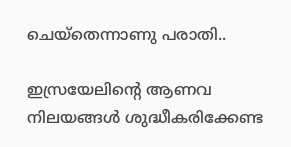ചെയ്‌തെന്നാണു പരാതി..

ഇസ്രയേലിന്റെ ആണവ നിലയങ്ങള്‍ ശുദ്ധീകരിക്കേണ്ട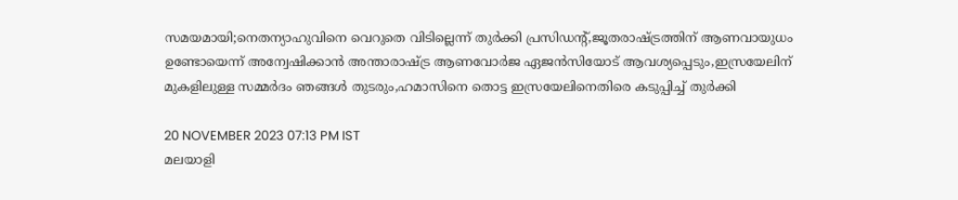സമയമായി;നെതന്യാഹുവിനെ വെറുതെ വിടില്ലെന്ന് തുര്‍ക്കി പ്രസിഡന്റ്,ജൂതരാഷ്ട്രത്തിന് ആണവായുധം ഉണ്ടോയെന്ന് അന്വേഷിക്കാന്‍ അന്താരാഷ്ട്ര ആണവോര്‍ജ ഏജന്‍സിയോട് ആവശ്യപ്പെടും,ഇസ്രയേലിന് മുകളിലുള്ള സമ്മര്‍ദം ഞങ്ങള്‍ തുടരും,ഹമാസിനെ തൊട്ട ഇസ്രയേലിനെതിരെ കടുപ്പിച്ച് തുര്‍ക്കി

20 NOVEMBER 2023 07:13 PM IST
മലയാളി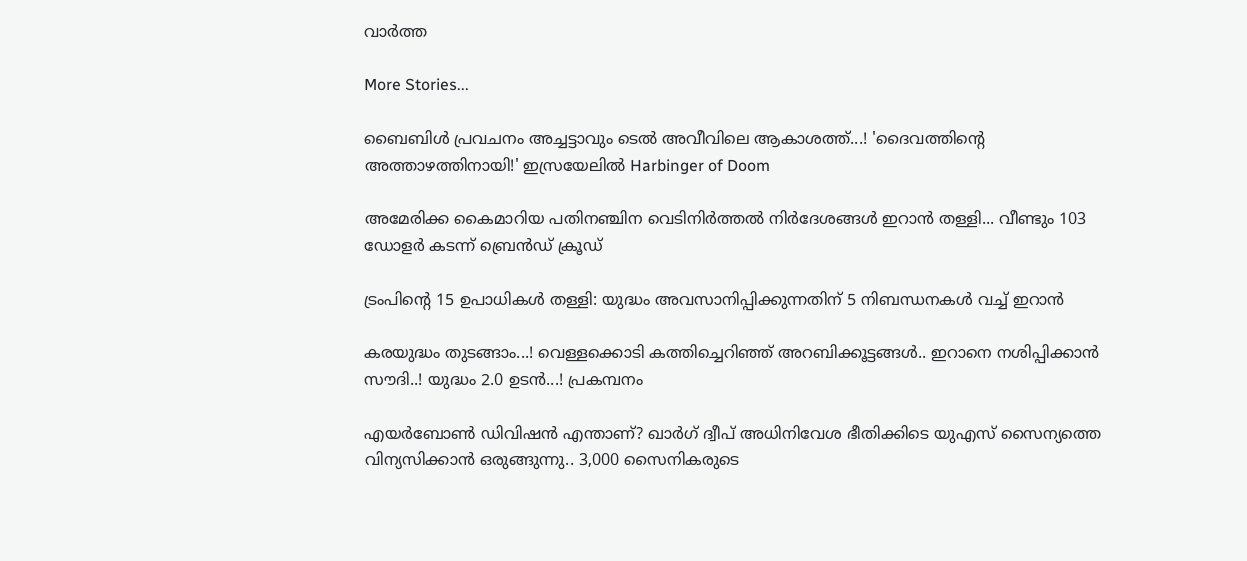വാര്‍ത്ത

More Stories...

ബൈബിള്‍ പ്രവചനം അച്ചട്ടാവും ടെല്‍ അവീവിലെ ആകാശത്ത്...! 'ദൈവത്തിന്റെ അത്താഴത്തിനായി!' ഇസ്രയേലില്‍ Harbinger of Doom

അമേരിക്ക കൈമാറിയ പതിനഞ്ചിന വെടിനിർത്തൽ നിർദേശങ്ങൾ ഇറാൻ തള്ളി... വീണ്ടും 103 ഡോളർ കടന്ന് ബ്രെൻഡ് ക്രൂഡ്

ട്രംപിന്റെ 15 ഉപാധികള്‍ തള്ളി: യുദ്ധം അവസാനിപ്പിക്കുന്നതിന് 5 നിബന്ധനകള്‍ വച്ച് ഇറാന്‍

കരയുദ്ധം തുടങ്ങാം...! വെള്ളക്കൊടി കത്തിച്ചെറിഞ്ഞ് അറബിക്കൂട്ടങ്ങൾ.. ഇറാനെ നശിപ്പിക്കാൻ സൗദി..! യുദ്ധം 2.0 ഉടൻ...! പ്രകമ്പനം

എയർബോൺ ഡിവിഷൻ എന്താണ്? ഖാർഗ് ദ്വീപ് അധിനിവേശ ഭീതിക്കിടെ യുഎസ് സൈന്യത്തെ വിന്യസിക്കാൻ ഒരുങ്ങുന്നു.. 3,000 സൈനികരുടെ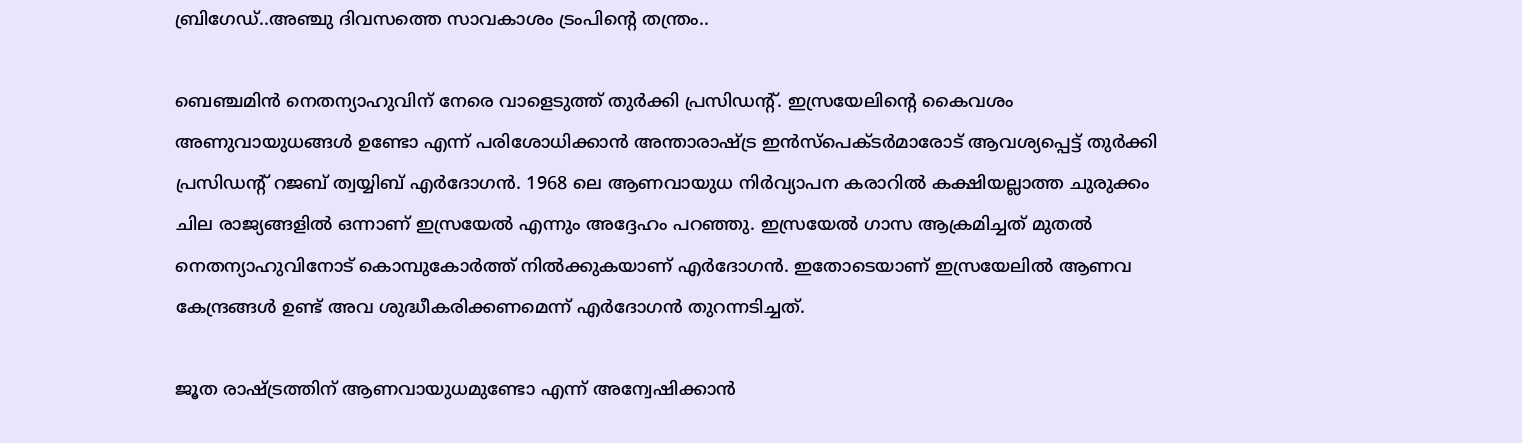ബ്രിഗേഡ്..അഞ്ചു ദിവസത്തെ സാവകാശം ട്രംപിന്റെ തന്ത്രം..

ബെഞ്ചമിന്‍ നെതന്യാഹുവിന് നേരെ വാളെടുത്ത് തുര്‍ക്കി പ്രസിഡന്റ്. ഇസ്രയേലിന്റെ കൈവശം അണുവായുധങ്ങള്‍ ഉണ്ടോ എന്ന് പരിശോധിക്കാന്‍ അന്താരാഷ്ട്ര ഇന്‍സ്‌പെക്ടര്‍മാരോട് ആവശ്യപ്പെട്ട് തുര്‍ക്കി പ്രസിഡന്റ് റജബ് ത്വയ്യിബ് എര്‍ദോഗന്‍. 1968 ലെ ആണവായുധ നിര്‍വ്യാപന കരാറില്‍ കക്ഷിയല്ലാത്ത ചുരുക്കം ചില രാജ്യങ്ങളില്‍ ഒന്നാണ് ഇസ്രയേല്‍ എന്നും അദ്ദേഹം പറഞ്ഞു. ഇസ്രയേല്‍ ഗാസ ആക്രമിച്ചത് മുതല്‍ നെതന്യാഹുവിനോട് കൊമ്പുകോര്‍ത്ത് നില്‍ക്കുകയാണ് എര്‍ദോഗന്‍. ഇതോടെയാണ് ഇസ്രയേലില്‍ ആണവ കേന്ദ്രങ്ങള്‍ ഉണ്ട് അവ ശുദ്ധീകരിക്കണമെന്ന് എര്‍ദോഗന്‍ തുറന്നടിച്ചത്.

ജൂത രാഷ്ട്രത്തിന് ആണവായുധമുണ്ടോ എന്ന് അന്വേഷിക്കാന്‍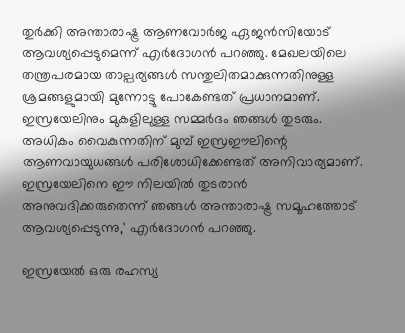തുര്‍ക്കി അന്താരാഷ്ട്ര ആണവോര്‍ജ ഏജന്‍സിയോട് ആവശ്യപ്പെടുമെന്ന് എര്‍ദോഗന്‍ പറഞ്ഞു. മേഖലയിലെ തന്ത്രപരമായ താല്പര്യങ്ങള്‍ സന്തുലിതമാക്കുന്നതിനുള്ള ശ്രമങ്ങളുമായി മുന്നോട്ടു പോകേണ്ടത് പ്രധാനമാണ്. ഇസ്രയേലിനും മുകളിലുള്ള സമ്മര്‍ദം ഞങ്ങള്‍ തുടരും. അധികം വൈകുന്നതിന് മുമ്പ് ഇസ്രഈലിന്റെ ആണവായുധങ്ങള്‍ പരിശോധിക്കേണ്ടത് അനിവാര്യമാണ്. ഇസ്രയേലിനെ ഈ നിലയില്‍ തുടരാന്‍ അനുവദിക്കരുതെന്ന് ഞങ്ങള്‍ അന്താരാഷ്ട്ര സമൂഹത്തോട് ആവശ്യപ്പെടുന്നു,' എര്‍ദോഗന്‍ പറഞ്ഞു.

ഇസ്രയേല്‍ ഒരു രഹസ്യ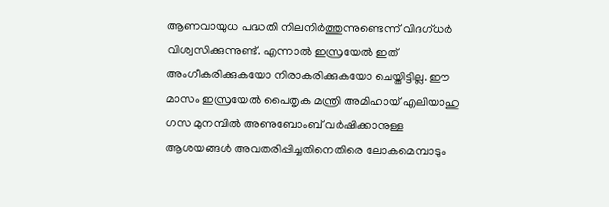ആണവായുധ പദ്ധതി നിലനിര്‍ത്തുന്നുണ്ടെന്ന് വിദഗ്ധര്‍ വിശ്വസിക്കുന്നുണ്ട്. എന്നാല്‍ ഇസ്രയേല്‍ ഇത് അംഗീകരിക്കുകയോ നിരാകരിക്കുകയോ ചെയ്തിട്ടില്ല. ഈ മാസം ഇസ്രയേല്‍ പൈതൃക മന്ത്രി അമിഹായ് എലിയാഹു ഗസ മുനമ്പില്‍ അണുബോംബ് വര്‍ഷിക്കാനുള്ള ആശയങ്ങള്‍ അവതരിപ്പിച്ചതിനെതിരെ ലോകമെമ്പാടും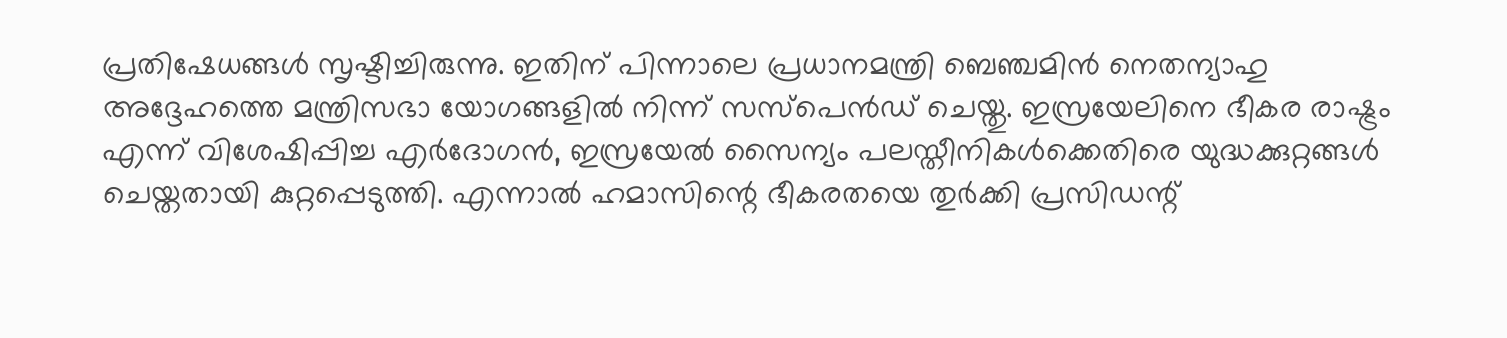പ്രതിഷേധങ്ങള്‍ സൃഷ്ടിച്ചിരുന്നു. ഇതിന് പിന്നാലെ പ്രധാനമന്ത്രി ബെഞ്ചമിന്‍ നെതന്യാഹു അദ്ദേഹത്തെ മന്ത്രിസഭാ യോഗങ്ങളില്‍ നിന്ന് സസ്‌പെന്‍ഡ് ചെയ്തു. ഇസ്രയേലിനെ ഭീകര രാഷ്ട്രം എന്ന് വിശേഷിപ്പിച്ച എര്‍ദോഗന്‍, ഇസ്രയേല്‍ സൈന്യം പലസ്തീനികള്‍ക്കെതിരെ യുദ്ധക്കുറ്റങ്ങള്‍ ചെയ്തതായി കുറ്റപ്പെടുത്തി. എന്നാല്‍ ഹമാസിന്റെ ഭീകരതയെ തുര്‍ക്കി പ്രസിഡന്റ്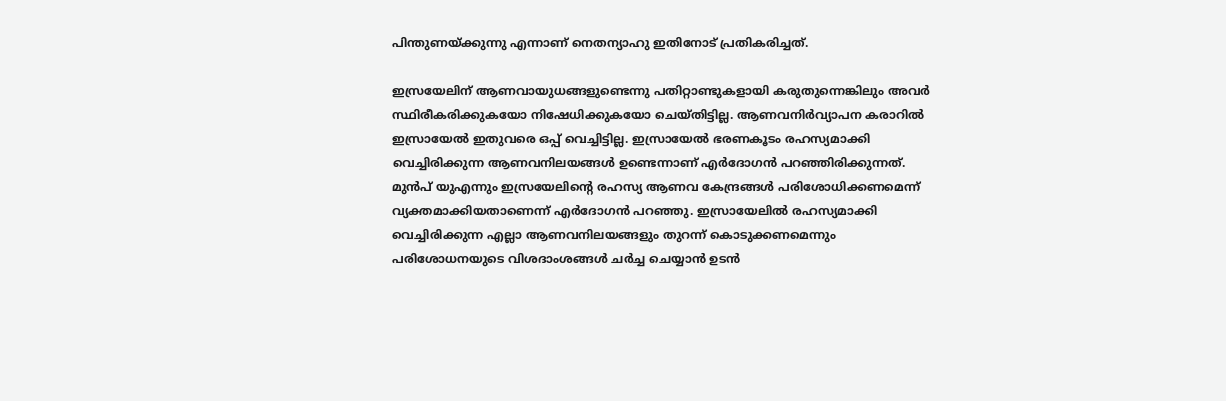പിന്തുണയ്ക്കുന്നു എന്നാണ് നെതന്യാഹു ഇതിനോട് പ്രതികരിച്ചത്.

ഇസ്രയേലിന് ആണവായുധങ്ങളുണ്ടെന്നു പതിറ്റാണ്ടുകളായി കരുതുന്നെങ്കിലും അവര്‍ സ്ഥിരീകരിക്കുകയോ നിഷേധിക്കുകയോ ചെയ്തിട്ടില്ല. ആണവനിര്‍വ്യാപന കരാറില്‍ ഇസ്രായേല്‍ ഇതുവരെ ഒപ്പ് വെച്ചിട്ടില്ല. ഇസ്രായേല്‍ ഭരണകൂടം രഹസ്യമാക്കി വെച്ചിരിക്കുന്ന ആണവനിലയങ്ങള്‍ ഉണ്ടെന്നാണ് എര്‍ദോഗന്‍ പറഞ്ഞിരിക്കുന്നത്. മുന്‍പ് യുഎന്നും ഇസ്രയേലിന്റെ രഹസ്യ ആണവ കേന്ദ്രങ്ങള്‍ പരിശോധിക്കണമെന്ന് വ്യക്തമാക്കിയതാണെന്ന് എര്‍ദോഗന്‍ പറഞ്ഞു. ഇസ്രായേലില്‍ രഹസ്യമാക്കി വെച്ചിരിക്കുന്ന എല്ലാ ആണവനിലയങ്ങളും തുറന്ന് കൊടുക്കണമെന്നും പരിശോധനയുടെ വിശദാംശങ്ങള്‍ ചര്‍ച്ച ചെയ്യാന്‍ ഉടന്‍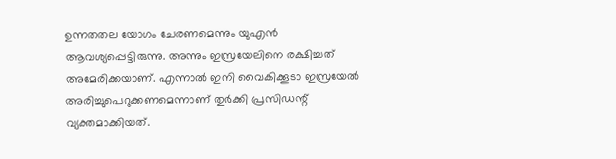ഉന്നതതല യോഗം ചേരണമെന്നും യുഎന്‍ ആവശ്യപ്പെട്ടിരുന്നു. അന്നും ഇസ്രയേലിനെ രക്ഷിച്ചത് അമേരിക്കയാണ്. എന്നാല്‍ ഇനി വൈകിക്കൂടാ ഇസ്രയേല്‍ അരിച്ചുപെറുക്കണമെന്നാണ് തുര്‍ക്കി പ്രസിഡന്റ് വ്യക്തമാക്കിയത്.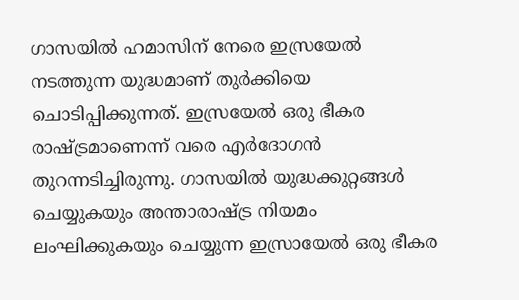ഗാസയില്‍ ഹമാസിന് നേരെ ഇസ്രയേല്‍ നടത്തുന്ന യുദ്ധമാണ് തുര്‍ക്കിയെ ചൊടിപ്പിക്കുന്നത്. ഇസ്രയേല്‍ ഒരു ഭീകര രാഷ്ട്രമാണെന്ന് വരെ എര്‍ദോഗന്‍ തുറന്നടിച്ചിരുന്നു. ഗാസയില്‍ യുദ്ധക്കുറ്റങ്ങള്‍ ചെയ്യുകയും അന്താരാഷ്ട്ര നിയമം ലംഘിക്കുകയും ചെയ്യുന്ന ഇസ്രായേല്‍ ഒരു ഭീകര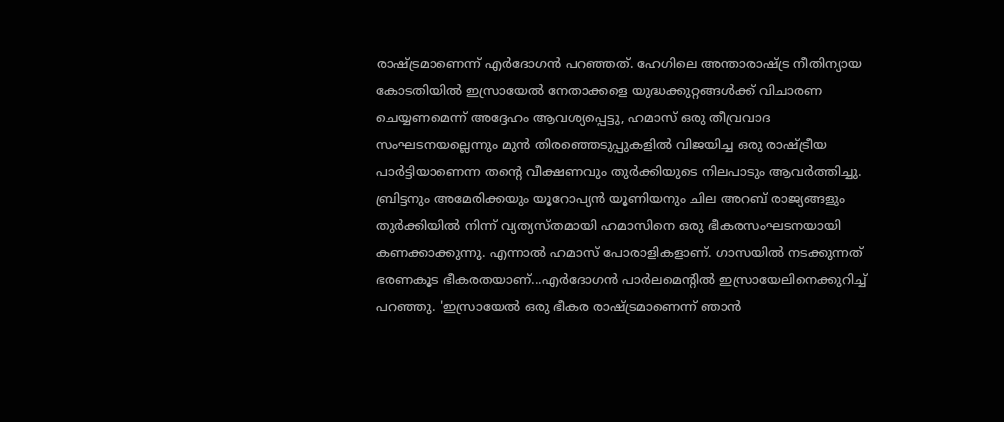രാഷ്ട്രമാണെന്ന് എര്‍ദോഗന്‍ പറഞ്ഞത്. ഹേഗിലെ അന്താരാഷ്ട്ര നീതിന്യായ കോടതിയില്‍ ഇസ്രായേല്‍ നേതാക്കളെ യുദ്ധക്കുറ്റങ്ങള്‍ക്ക് വിചാരണ ചെയ്യണമെന്ന് അദ്ദേഹം ആവശ്യപ്പെട്ടു, ഹമാസ് ഒരു തീവ്രവാദ സംഘടനയല്ലെന്നും മുന്‍ തിരഞ്ഞെടുപ്പുകളില്‍ വിജയിച്ച ഒരു രാഷ്ട്രീയ പാര്‍ട്ടിയാണെന്ന തന്റെ വീക്ഷണവും തുര്‍ക്കിയുടെ നിലപാടും ആവര്‍ത്തിച്ചു. ബ്രിട്ടനും അമേരിക്കയും യൂറോപ്യന്‍ യൂണിയനും ചില അറബ് രാജ്യങ്ങളും തുര്‍ക്കിയില്‍ നിന്ന് വ്യത്യസ്തമായി ഹമാസിനെ ഒരു ഭീകരസംഘടനയായി കണക്കാക്കുന്നു. എന്നാല്‍ ഹമാസ് പോരാളികളാണ്. ഗാസയില്‍ നടക്കുന്നത് ഭരണകൂട ഭീകരതയാണ്...എര്‍ദോഗന്‍ പാര്‍ലമെന്റില്‍ ഇസ്രായേലിനെക്കുറിച്ച് പറഞ്ഞു. 'ഇസ്രായേല്‍ ഒരു ഭീകര രാഷ്ട്രമാണെന്ന് ഞാന്‍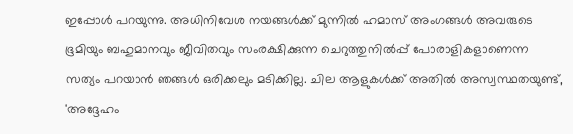ഇപ്പോള്‍ പറയുന്നു. അധിനിവേശ നയങ്ങള്‍ക്ക് മുന്നില്‍ ഹമാസ് അംഗങ്ങള്‍ അവരുടെ ഭൂമിയും ബഹുമാനവും ജീവിതവും സംരക്ഷിക്കുന്ന ചെറുത്തുനില്‍പ്പ് പോരാളികളാണെന്ന സത്യം പറയാന്‍ ഞങ്ങള്‍ ഒരിക്കലും മടിക്കില്ല. ചില ആളുകള്‍ക്ക് അതില്‍ അസ്വസ്ഥതയുണ്ട്, 'അദ്ദേഹം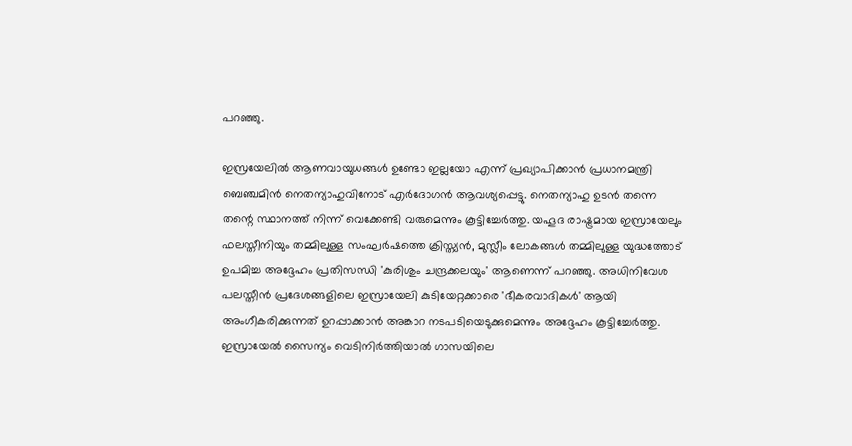പറഞ്ഞു.

ഇസ്രയേലില്‍ ആണവായുധങ്ങള്‍ ഉണ്ടോ ഇല്ലയോ എന്ന് പ്രഖ്യാപിക്കാന്‍ പ്രധാനമന്ത്രി ബെഞ്ചമിന്‍ നെതന്യാഹുവിനോട് എര്‍ദോഗന്‍ ആവശ്യപ്പെട്ടു. നെതന്യാഹു ഉടന്‍ തന്നെ തന്റെ സ്ഥാനത്ത് നിന്ന് വെക്കേണ്ടി വരുമെന്നും കൂട്ടിച്ചേര്‍ത്തു. യഹൂദ രാഷ്ട്രമായ ഇസ്രായേലും ഫലസ്തീനിയും തമ്മിലുള്ള സംഘര്‍ഷത്തെ ക്രിസ്ത്യന്‍, മുസ്ലീം ലോകങ്ങള്‍ തമ്മിലുള്ള യുദ്ധത്തോട് ഉപമിച്ച അദ്ദേഹം പ്രതിസന്ധി 'കുരിശും ചന്ദ്രക്കലയും' ആണെന്ന് പറഞ്ഞു. അധിനിവേശ പലസ്തീന്‍ പ്രദേശങ്ങളിലെ ഇസ്രായേലി കുടിയേറ്റക്കാരെ 'ഭീകരവാദികള്‍' ആയി അംഗീകരിക്കുന്നത് ഉറപ്പാക്കാന്‍ അങ്കാറ നടപടിയെടുക്കുമെന്നും അദ്ദേഹം കൂട്ടിച്ചേര്‍ത്തു. ഇസ്രായേല്‍ സൈന്യം വെടിനിര്‍ത്തിയാല്‍ ഗാസയിലെ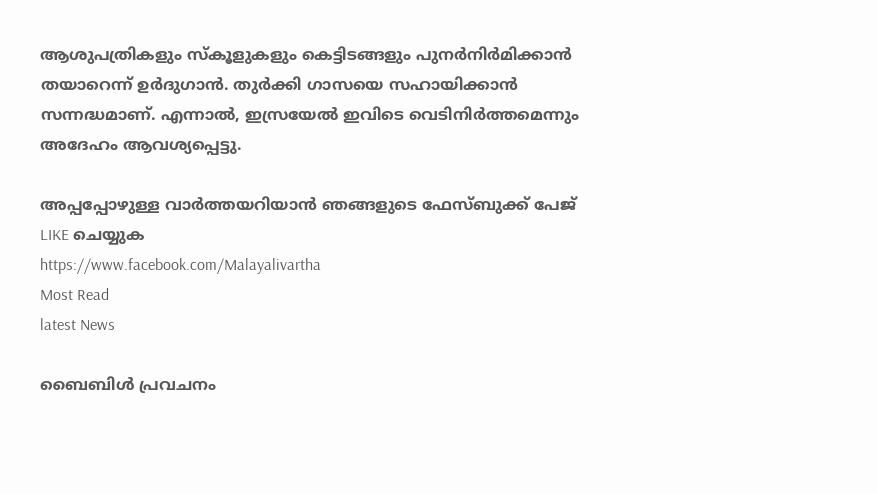ആശുപത്രികളും സ്‌കൂളുകളും കെട്ടിടങ്ങളും പുനര്‍നിര്‍മിക്കാന്‍ തയാറെന്ന് ഉര്‍ദുഗാന്‍. തുര്‍ക്കി ഗാസയെ സഹായിക്കാന്‍ സന്നദ്ധമാണ്. എന്നാല്‍, ഇസ്രയേല്‍ ഇവിടെ വെടിനിര്‍ത്തമെന്നും അദേഹം ആവശ്യപ്പെട്ടു.

അപ്പപ്പോഴുള്ള വാര്‍ത്തയറിയാന്‍ ഞങ്ങളുടെ ഫേസ്‌ബുക്ക്‌ പേജ് LIKE ചെയ്യുക
https://www.facebook.com/Malayalivartha
Most Read
latest News

ബൈബിള്‍ പ്രവചനം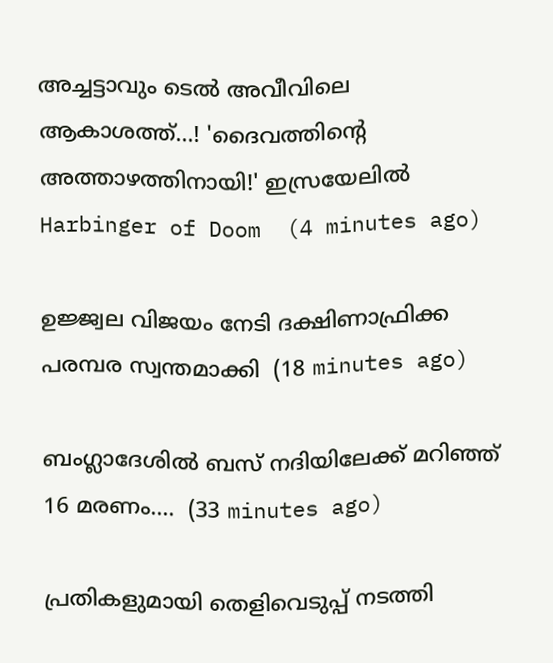അച്ചട്ടാവും ടെല്‍ അവീവിലെ ആകാശത്ത്...! 'ദൈവത്തിന്റെ അത്താഴത്തിനായി!' ഇസ്രയേലില്‍ Harbinger of Doom  (4 minutes ago)

ഉജ്ജ്വല വിജയം നേടി ദക്ഷിണാഫ്രിക്ക പരമ്പര സ്വന്തമാക്കി  (18 minutes ago)

ബംഗ്ലാദേശിൽ ബസ് നദിയിലേക്ക് മറിഞ്ഞ് 16 മരണം....  (33 minutes ago)

പ്രതികളുമായി തെളിവെടുപ്പ് നടത്തി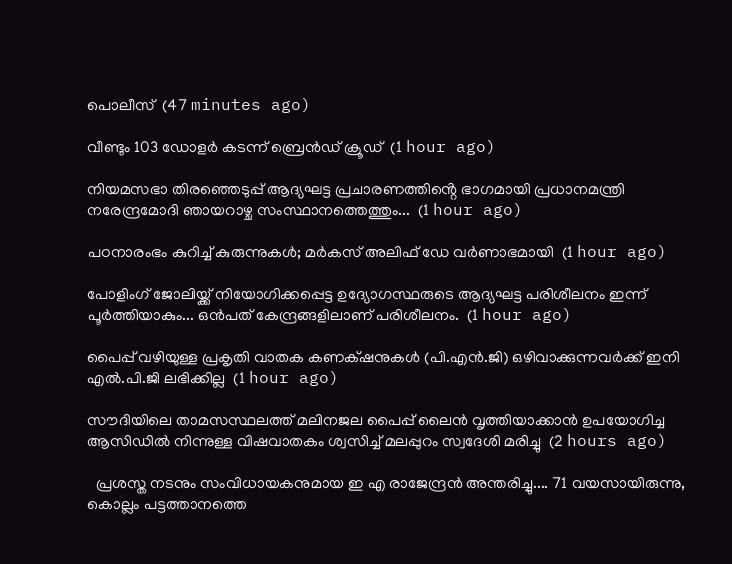പൊലീസ്  (47 minutes ago)

വീണ്ടും 103 ഡോളർ കടന്ന് ബ്രെൻഡ് ക്രൂഡ്  (1 hour ago)

നിയമസഭാ തിരഞ്ഞെടുപ്പ് ആദ്യഘട്ട പ്രചാരണത്തിൻ്റെ ഭാഗമായി പ്രധാനമന്ത്രി നരേന്ദ്രമോദി ഞായറാഴ്ച സംസ്ഥാനത്തെത്തും...  (1 hour ago)

പഠനാരംഭം കുറിച്ച് കുരുന്നുകൾ; മർകസ് അലിഫ് ഡേ വർണാഭമായി  (1 hour ago)

പോളിംഗ് ജോലിയ്ക്ക് നിയോഗിക്കപ്പെട്ട ഉദ്യോഗസ്ഥരുടെ ആദ്യഘട്ട പരിശീലനം ഇന്ന് പൂർത്തിയാകും... ഒൻപത് കേന്ദ്രങ്ങളിലാണ് പരിശീലനം.  (1 hour ago)

പൈപ്പ് വഴിയുള്ള പ്രകൃതി വാതക കണക്‌ഷനുകൾ (പി.എൻ.ജി) ഒഴിവാക്കുന്നവർക്ക് ഇനി എൽ.പി.ജി ലഭിക്കില്ല  (1 hour ago)

സൗദിയിലെ താമസസ്ഥലത്ത് മലിനജല പൈപ്പ് ലൈൻ വൃത്തിയാക്കാൻ ഉപയോഗിച്ച ആസിഡിൽ നിന്നുള്ള വിഷവാതകം ശ്വസിച്ച് മലപ്പുറം സ്വദേശി മരിച്ചു  (2 hours ago)

  പ്രശസ്ത നടനും സംവിധായകനുമായ ഇ എ രാജേന്ദ്രൻ അന്തരിച്ചു.... 71 വയസായിരുന്നു, കൊല്ലം പട്ടത്താനത്തെ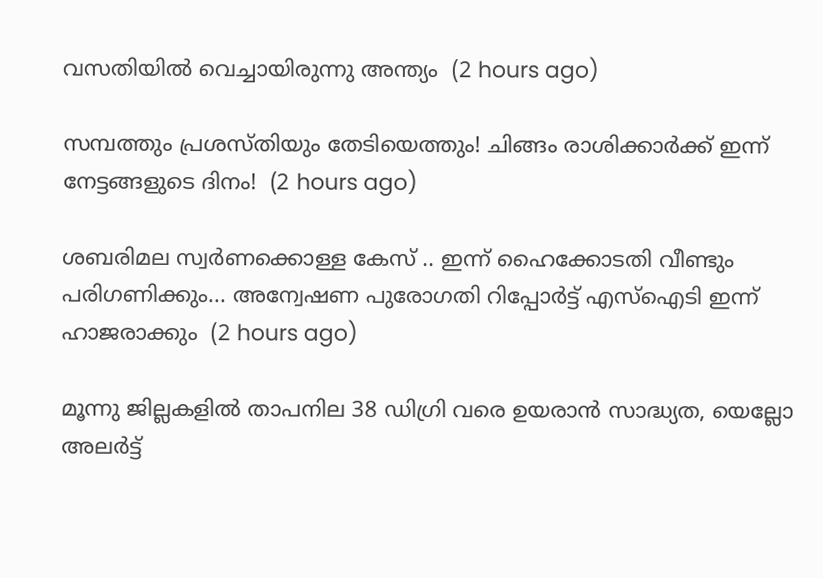വസതിയിൽ വെച്ചായിരുന്നു അന്ത്യം  (2 hours ago)

സമ്പത്തും പ്രശസ്തിയും തേടിയെത്തും! ചിങ്ങം രാശിക്കാർക്ക് ഇന്ന് നേട്ടങ്ങളുടെ ദിനം!  (2 hours ago)

ശബരിമല സ്വർണക്കൊള്ള കേസ് .. ഇന്ന് ഹൈക്കോടതി വീണ്ടും പരിഗണിക്കും... അന്വേഷണ പുരോഗതി റിപ്പോർട്ട് എസ്ഐടി ഇന്ന് ഹാജരാക്കും  (2 hours ago)

മൂന്നു ജില്ലകളിൽ താപനില 38 ഡിഗ്രി വരെ ഉയരാൻ സാദ്ധ്യത, യെല്ലോ അലർട്ട്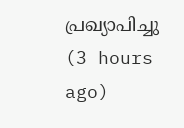പ്രഖ്യാപിച്ചു  (3 hours ago)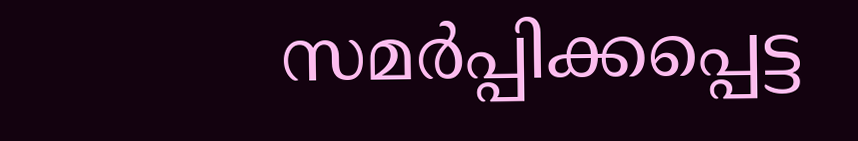സമർപ്പിക്കപ്പെട്ട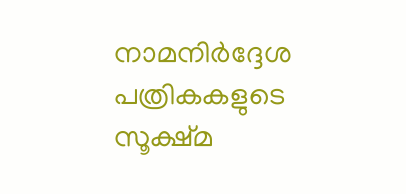നാമനിർദ്ദേശ പത്രികകളുടെ സൂക്ഷ്മ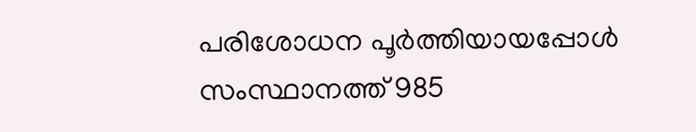പരിശോധന പൂർത്തിയായപ്പോൾ സംസ്ഥാനത്ത് 985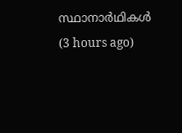സ്ഥാനാർഥികൾ  (3 hours ago)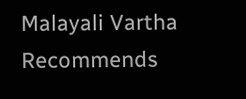Malayali Vartha Recommends